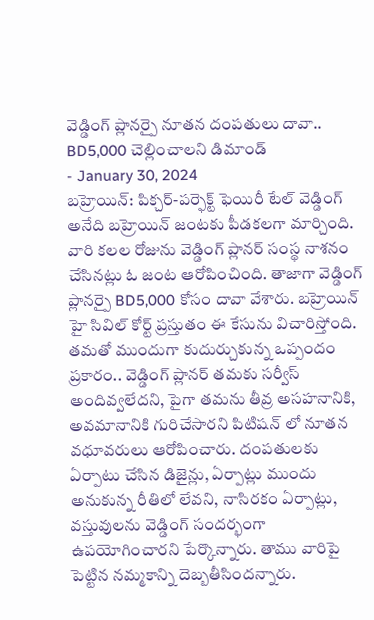వెడ్డింగ్ ప్లానర్పై నూతన దంపతులు దావా.. BD5,000 చెల్లించాలని డిమాండ్
- January 30, 2024
బహ్రెయిన్: పిక్చర్-పర్ఫెక్ట్ ఫెయిరీ టేల్ వెడ్డింగ్ అనేది బహ్రెయిన్ జంటకు పీడకలగా మార్చింది. వారి కలల రోజును వెడ్డింగ్ ప్లానర్ సంస్థ నాశనం చేసినట్లు ఓ జంట ఆరోపించింది. తాజాగా వెడ్డింగ్ ప్లానర్పై BD5,000 కోసం దావా వేశారు. బహ్రెయిన్ హై సివిల్ కోర్ట్ ప్రస్తుతం ఈ కేసును విచారిస్తోంది. తమతో ముందుగా కుదుర్చుకున్న ఒప్పందం ప్రకారం.. వెడ్డింగ్ ప్లానర్ తమకు సర్వీస్ అందివ్వలేదని, పైగా తమను తీవ్ర అసహనానికి, అవమానానికి గురిచేసారని పిటిషన్ లో నూతన వధూవరులు ఆరోపించారు. దంపతులకు ఏర్పాటు చేసిన డిజైన్లు, ఏర్పాట్లు ముందు అనుకున్న రీతిలో లేవని, నాసిరకం ఏర్పాట్లు, వస్తువులను వెడ్డింగ్ సందర్భంగా ఉపయోగించారని పేర్కొన్నారు. తాము వారిపై పెట్టిన నమ్మకాన్ని దెబ్బతీసిందన్నారు.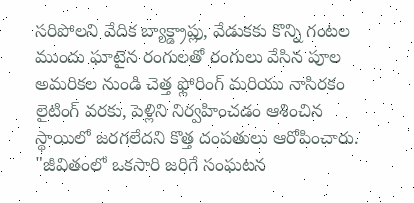సరిపోలని వేదిక బ్యాక్డ్రాప్లు, వేడుకకు కొన్ని గంటల ముందు ఘాటైన రంగులతో రంగులు వేసిన పూల అమరికల నుండి చెత్త ఫ్లోరింగ్ మరియు నాసిరకం లైటింగ్ వరకు, పెళ్లిని నిర్వహించడం ఆశించిన స్థాయిలో జరగలేదని కొత్త దంపతులు ఆరోపించారు. "జీవితంలో ఒకసారి జరిగే సంఘటన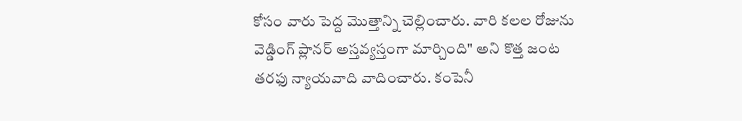కోసం వారు పెద్ద మొత్తాన్ని చెల్లించారు. వారి కలల రోజును వెడ్డింగ్ ప్లానర్ అస్తవ్యస్తంగా మార్చింది" అని కొత్త జంట తరఫు న్యాయవాది వాదించారు. కంపెనీ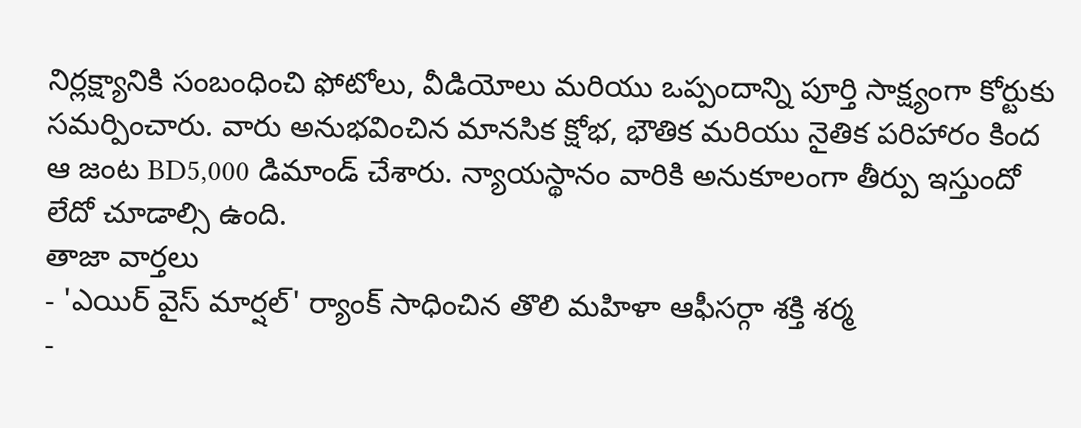నిర్లక్ష్యానికి సంబంధించి ఫోటోలు, వీడియోలు మరియు ఒప్పందాన్ని పూర్తి సాక్ష్యంగా కోర్టుకు సమర్పించారు. వారు అనుభవించిన మానసిక క్షోభ, భౌతిక మరియు నైతిక పరిహారం కింద ఆ జంట BD5,000 డిమాండ్ చేశారు. న్యాయస్థానం వారికి అనుకూలంగా తీర్పు ఇస్తుందో లేదో చూడాల్సి ఉంది.
తాజా వార్తలు
- 'ఎయిర్ వైస్ మార్షల్' ర్యాంక్ సాధించిన తొలి మహిళా ఆఫీసర్గా శక్తి శర్మ
-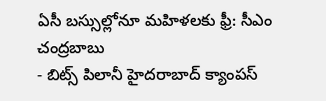ఏసీ బస్సుల్లోనూ మహిళలకు ఫ్రీ: సీఎం చంద్రబాబు
- బిట్స్ పిలానీ హైదరాబాద్ క్యాంపస్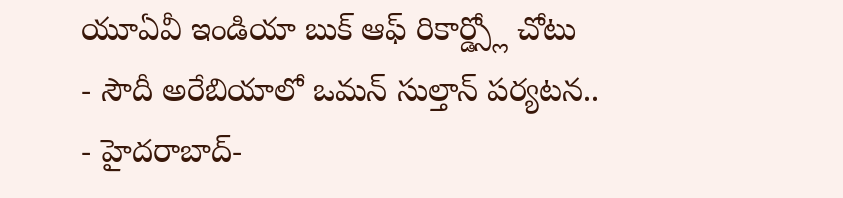యూఏవీ ఇండియా బుక్ ఆఫ్ రికార్డ్స్లో చోటు
- సౌదీ అరేబియాలో ఒమన్ సుల్తాన్ పర్యటన..
- హైదరాబాద్-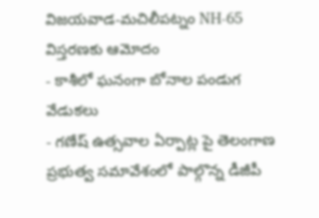విజయవాడ-మచిలీపట్నం NH-65 విస్తరణకు ఆమోదం
- కాశీలో ఘనంగా బోనాల పండుగ వేడుకలు
- గణేష్ ఉత్సవాల ఏర్పాట్ల పై తెలంగాణ ప్రభుత్వ సమావేశంలో పాల్గొన్న డీజీపీ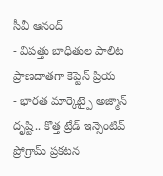సీవీ ఆనంద్
- విపత్తు బాధితుల పాలిట ప్రాణదాతగా కెప్టెన్ ప్రియ
- భారత మార్కెట్పై అజ్మాన్ దృష్టి.. కొత్త ట్రేడ్ ఇన్సెంటివ్ ప్రోగ్రామ్ ప్రకటన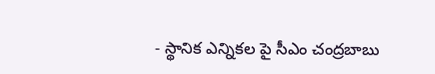- స్థానిక ఎన్నికల పై సీఎం చంద్రబాబు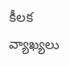కీలక వ్యాఖ్యలు